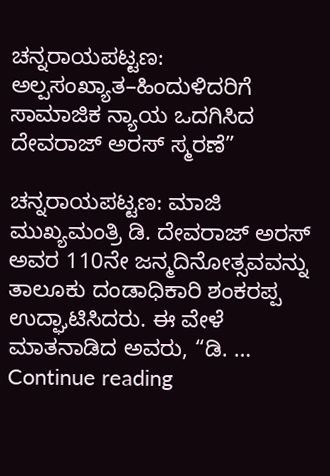ಚನ್ನರಾಯಪಟ್ಟಣ: ಅಲ್ಪಸಂಖ್ಯಾತ–ಹಿಂದುಳಿದರಿಗೆ ಸಾಮಾಜಿಕ ನ್ಯಾಯ ಒದಗಿಸಿದ ದೇವರಾಜ್ ಅರಸ್ ಸ್ಮರಣೆ”

ಚನ್ನರಾಯಪಟ್ಟಣ: ಮಾಜಿ ಮುಖ್ಯಮಂತ್ರಿ ಡಿ. ದೇವರಾಜ್ ಅರಸ್ ಅವರ 110ನೇ ಜನ್ಮದಿನೋತ್ಸವವನ್ನು ತಾಲೂಕು ದಂಡಾಧಿಕಾರಿ ಶಂಕರಪ್ಪ ಉದ್ಘಾಟಿಸಿದರು. ಈ ವೇಳೆ ಮಾತನಾಡಿದ ಅವರು, “ಡಿ. … Continue reading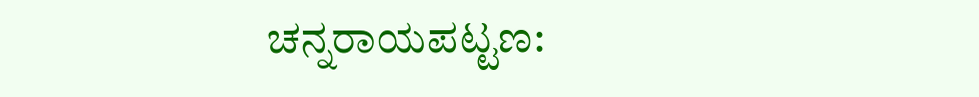ಚನ್ನರಾಯಪಟ್ಟಣ: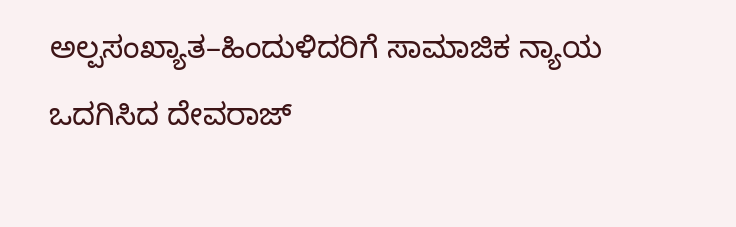ಅಲ್ಪಸಂಖ್ಯಾತ–ಹಿಂದುಳಿದರಿಗೆ ಸಾಮಾಜಿಕ ನ್ಯಾಯ ಒದಗಿಸಿದ ದೇವರಾಜ್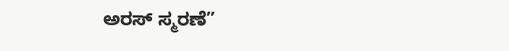ಅರಸ್ ಸ್ಮರಣೆ”